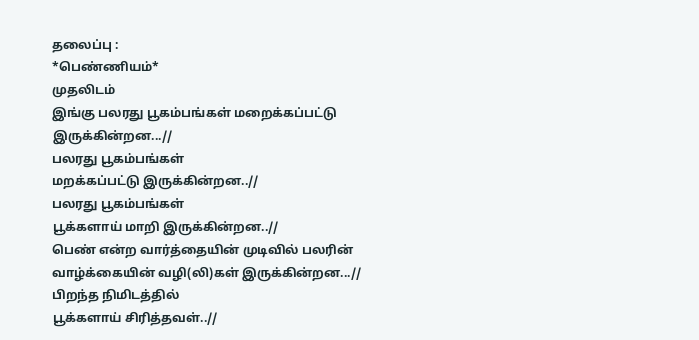தலைப்பு :
*பெண்ணியம்*
முதலிடம்
இங்கு பலரது பூகம்பங்கள் மறைக்கப்பட்டு இருக்கின்றன...//
பலரது பூகம்பங்கள்
மறக்கப்பட்டு இருக்கின்றன..//
பலரது பூகம்பங்கள்
பூக்களாய் மாறி இருக்கின்றன..//
பெண் என்ற வார்த்தையின் முடிவில் பலரின் வாழ்க்கையின் வழி(லி)கள் இருக்கின்றன...//
பிறந்த நிமிடத்தில்
பூக்களாய் சிரித்தவள்..//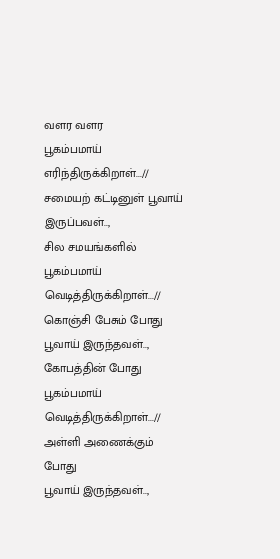வளர வளர
பூகம்பமாய் எரிந்திருக்கிறாள்...//
சமையற் கட்டினுள் பூவாய் இருப்பவள்..,
சில சமயங்களில் பூகம்பமாய் வெடித்திருக்கிறாள்...//
கொஞ்சி பேசும் போது பூவாய் இருந்தவள்..,
கோபத்தின் போது பூகம்பமாய் வெடித்திருக்கிறாள்...//
அள்ளி அணைக்கும் போது
பூவாய் இருந்தவள்..,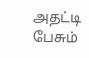அதட்டி பேசும்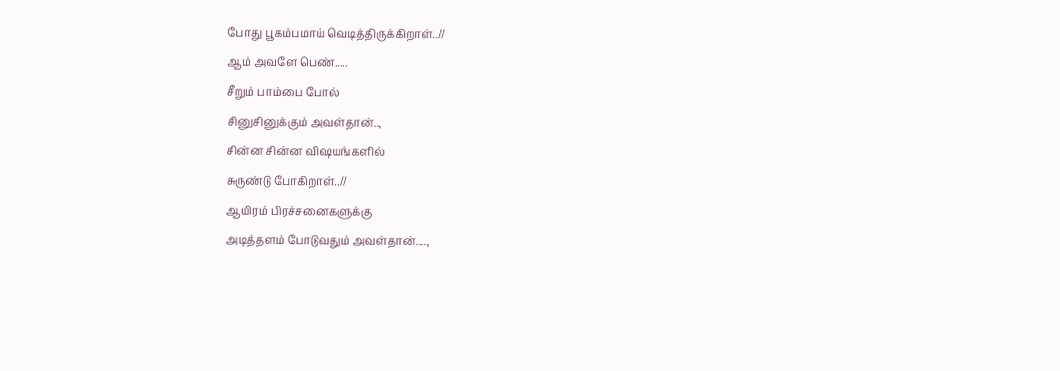போது பூகம்பமாய் வெடித்திருக்கிறாள்..//
ஆம் அவளே பெண்.....
சீறும் பாம்பை போல்
சினுசினுக்கும் அவள்தான்..,
சின்ன சின்ன விஷயங்களில்
சுருண்டு போகிறாள்..//
ஆயிரம் பிரச்சனைகளுக்கு
அடித்தளம் போடுவதும் அவள்தான்....,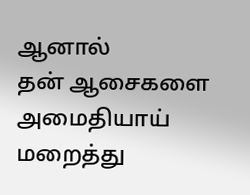ஆனால்
தன் ஆசைகளை அமைதியாய்
மறைத்து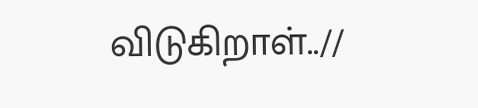விடுகிறாள்..//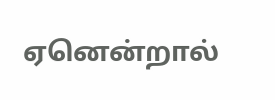ஏனென்றால்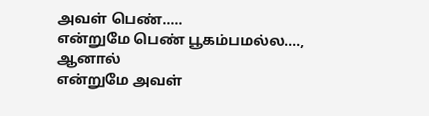அவள் பெண்.....
என்றுமே பெண் பூகம்பமல்ல....,
ஆனால்
என்றுமே அவள்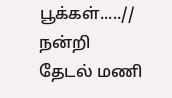பூக்கள்.....//
நன்றி
தேடல் மணி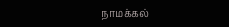நாமக்கல்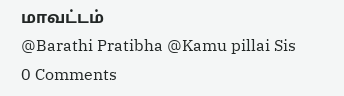மாவட்டம்
@Barathi Pratibha @Kamu pillai Sis
0 Comments